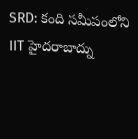SRD: కంది సమీపంలోని IIT హైదరాబాద్ను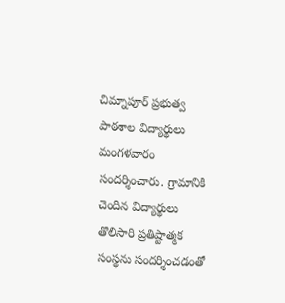చిమ్నాపూర్ ప్రభుత్వ పాఠశాల విద్యార్థులు మంగళవారం సందర్శించారు. గ్రామానికి చెందిన విద్యార్థులు తొలిసారి ప్రతిష్టాత్మక సంస్థను సందర్శించడంతో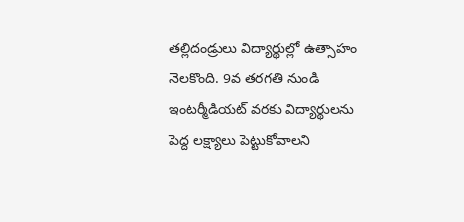తల్లిదండ్రులు విద్యార్థుల్లో ఉత్సాహం నెలకొంది. 9వ తరగతి నుండి ఇంటర్మీడియట్ వరకు విద్యార్థులను పెద్ద లక్ష్యాలు పెట్టుకోవాలని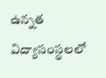ఉన్నత విద్యాసంస్థలలో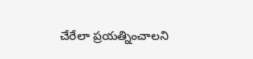చేరేలా ప్రయత్నించాలని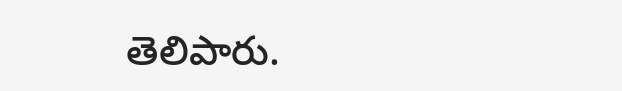తెలిపారు.